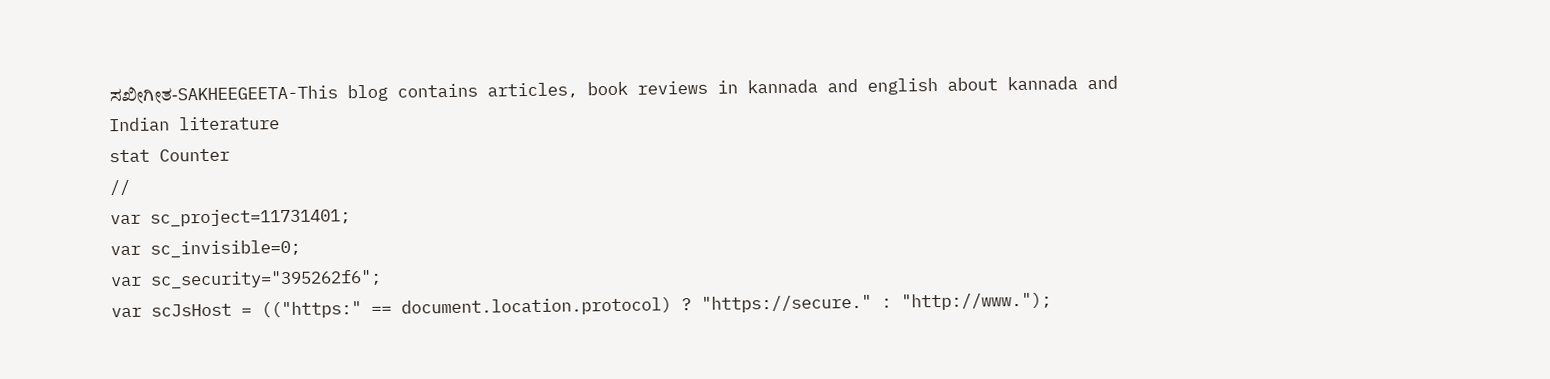ಸಖೀಗೀತ-SAKHEEGEETA-This blog contains articles, book reviews in kannada and english about kannada and Indian literature
stat Counter
//
var sc_project=11731401;
var sc_invisible=0;
var sc_security="395262f6";
var scJsHost = (("https:" == document.location.protocol) ? "https://secure." : "http://www.");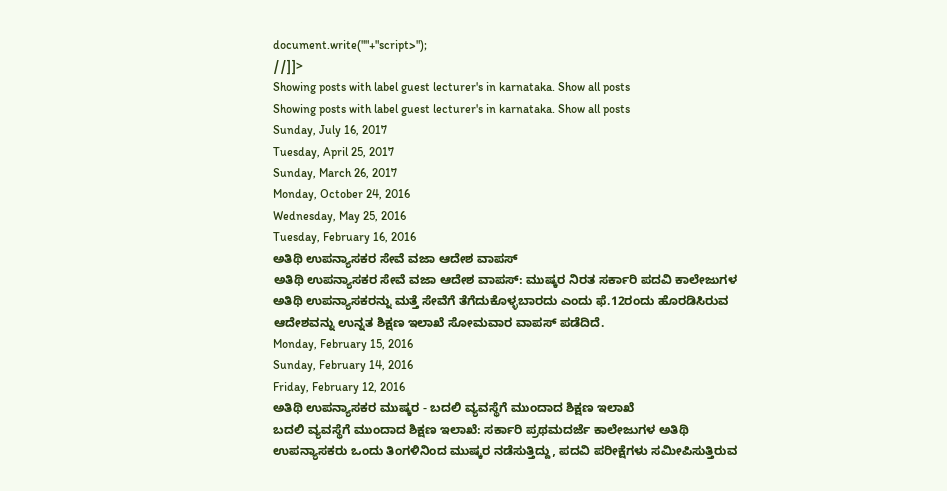document.write(""+"script>");
//]]>
Showing posts with label guest lecturer's in karnataka. Show all posts
Showing posts with label guest lecturer's in karnataka. Show all posts
Sunday, July 16, 2017
Tuesday, April 25, 2017
Sunday, March 26, 2017
Monday, October 24, 2016
Wednesday, May 25, 2016
Tuesday, February 16, 2016
ಅತಿಥಿ ಉಪನ್ಯಾಸಕರ ಸೇವೆ ವಜಾ ಆದೇಶ ವಾಪಸ್
ಅತಿಥಿ ಉಪನ್ಯಾಸಕರ ಸೇವೆ ವಜಾ ಆದೇಶ ವಾಪಸ್: ಮುಷ್ಕರ ನಿರತ ಸರ್ಕಾರಿ ಪದವಿ ಕಾಲೇಜುಗಳ ಅತಿಥಿ ಉಪನ್ಯಾಸಕರನ್ನು ಮತ್ತೆ ಸೇವೆಗೆ ತೆಗೆದುಕೊಳ್ಳಬಾರದು ಎಂದು ಫೆ.12ರಂದು ಹೊರಡಿಸಿರುವ ಆದೇಶವನ್ನು ಉನ್ನತ ಶಿಕ್ಷಣ ಇಲಾಖೆ ಸೋಮವಾರ ವಾಪಸ್ ಪಡೆದಿದೆ.
Monday, February 15, 2016
Sunday, February 14, 2016
Friday, February 12, 2016
ಅತಿಥಿ ಉಪನ್ಯಾಸಕರ ಮುಷ್ಕರ - ಬದಲಿ ವ್ಯವಸ್ಥೆಗೆ ಮುಂದಾದ ಶಿಕ್ಷಣ ಇಲಾಖೆ
ಬದಲಿ ವ್ಯವಸ್ಥೆಗೆ ಮುಂದಾದ ಶಿಕ್ಷಣ ಇಲಾಖೆ: ಸರ್ಕಾರಿ ಪ್ರಥಮದರ್ಜೆ ಕಾಲೇಜುಗಳ ಅತಿಥಿ ಉಪನ್ಯಾಸಕರು ಒಂದು ತಿಂಗಳಿನಿಂದ ಮುಷ್ಕರ ನಡೆಸುತ್ತಿದ್ದು, ಪದವಿ ಪರೀಕ್ಷೆಗಳು ಸಮೀಪಿಸುತ್ತಿರುವ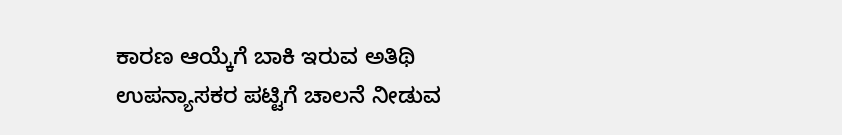ಕಾರಣ ಆಯ್ಕೆಗೆ ಬಾಕಿ ಇರುವ ಅತಿಥಿ ಉಪನ್ಯಾಸಕರ ಪಟ್ಟಿಗೆ ಚಾಲನೆ ನೀಡುವ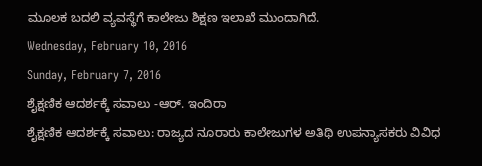ಮೂಲಕ ಬದಲಿ ವ್ಯವಸ್ಥೆಗೆ ಕಾಲೇಜು ಶಿಕ್ಷಣ ಇಲಾಖೆ ಮುಂದಾಗಿದೆ.
Wednesday, February 10, 2016
Sunday, February 7, 2016
ಶೈಕ್ಷಣಿಕ ಆದರ್ಶಕ್ಕೆ ಸವಾಲು -ಆರ್. ಇಂದಿರಾ
ಶೈಕ್ಷಣಿಕ ಆದರ್ಶಕ್ಕೆ ಸವಾಲು: ರಾಜ್ಯದ ನೂರಾರು ಕಾಲೇಜುಗಳ ಅತಿಥಿ ಉಪನ್ಯಾಸಕರು ವಿವಿಧ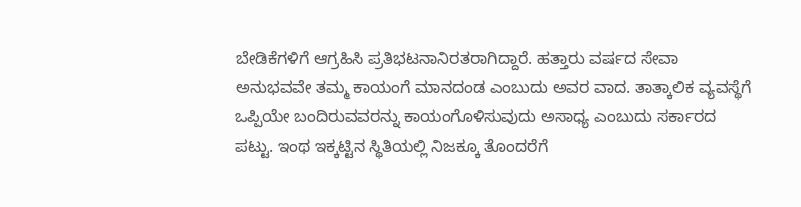ಬೇಡಿಕೆಗಳಿಗೆ ಆಗ್ರಹಿಸಿ ಪ್ರತಿಭಟನಾನಿರತರಾಗಿದ್ದಾರೆ. ಹತ್ತಾರು ವರ್ಷದ ಸೇವಾ ಅನುಭವವೇ ತಮ್ಮ ಕಾಯಂಗೆ ಮಾನದಂಡ ಎಂಬುದು ಅವರ ವಾದ. ತಾತ್ಕಾಲಿಕ ವ್ಯವಸ್ಥೆಗೆ ಒಪ್ಪಿಯೇ ಬಂದಿರುವವರನ್ನು ಕಾಯಂಗೊಳಿಸುವುದು ಅಸಾಧ್ಯ ಎಂಬುದು ಸರ್ಕಾರದ ಪಟ್ಟು. ಇಂಥ ಇಕ್ಕಟ್ಟಿನ ಸ್ಥಿತಿಯಲ್ಲಿ ನಿಜಕ್ಕೂ ತೊಂದರೆಗೆ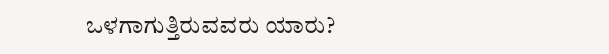ಒಳಗಾಗುತ್ತಿರುವವರು ಯಾರು?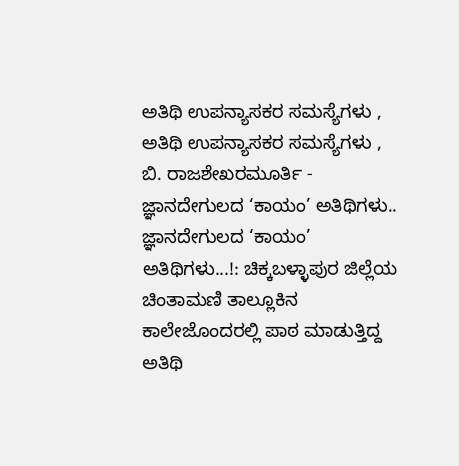ಅತಿಥಿ ಉಪನ್ಯಾಸಕರ ಸಮಸ್ಯೆಗಳು ,
ಅತಿಥಿ ಉಪನ್ಯಾಸಕರ ಸಮಸ್ಯೆಗಳು ,
ಬಿ. ರಾಜಶೇಖರಮೂರ್ತಿ - ಜ್ಞಾನದೇಗುಲದ ‘ಕಾಯಂ’ ಅತಿಥಿಗಳು..
ಜ್ಞಾನದೇಗುಲದ ‘ಕಾಯಂ’ ಅತಿಥಿಗಳು...!: ಚಿಕ್ಕಬಳ್ಳಾಪುರ ಜಿಲ್ಲೆಯ ಚಿಂತಾಮಣಿ ತಾಲ್ಲೂಕಿನ ಕಾಲೇಜೊಂದರಲ್ಲಿ ಪಾಠ ಮಾಡುತ್ತಿದ್ದ ಅತಿಥಿ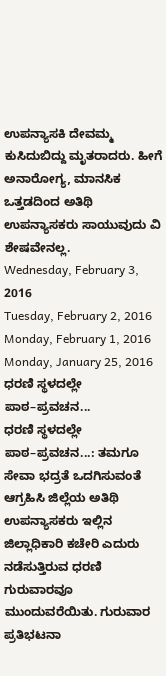ಉಪನ್ಯಾಸಕಿ ದೇವಮ್ಮ ಕುಸಿದುಬಿದ್ದು ಮೃತರಾದರು. ಹೀಗೆ ಅನಾರೋಗ್ಯ, ಮಾನಸಿಕ ಒತ್ತಡದಿಂದ ಅತಿಥಿ ಉಪನ್ಯಾಸಕರು ಸಾಯುವುದು ವಿ
ಶೇಷವೇನಲ್ಲ.
Wednesday, February 3, 2016
Tuesday, February 2, 2016
Monday, February 1, 2016
Monday, January 25, 2016
ಧರಣಿ ಸ್ಥಳದಲ್ಲೇ ಪಾಠ–ಪ್ರವಚನ...
ಧರಣಿ ಸ್ಥಳದಲ್ಲೇ ಪಾಠ–ಪ್ರವಚನ...: ತಮಗೂ ಸೇವಾ ಭದ್ರತೆ ಒದಗಿಸುವಂತೆ ಆಗ್ರಹಿಸಿ ಜಿಲ್ಲೆಯ ಅತಿಥಿ ಉಪನ್ಯಾಸಕರು ಇಲ್ಲಿನ ಜಿಲ್ಲಾಧಿಕಾರಿ ಕಚೇರಿ ಎದುರು ನಡೆಸುತ್ತಿರುವ ಧರಣಿ ಗುರುವಾರವೂ ಮುಂದುವರೆಯಿತು. ಗುರುವಾರ ಪ್ರತಿಭಟನಾ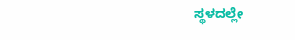ಸ್ಥಳದಲ್ಲೇ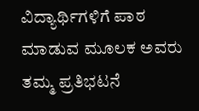ವಿದ್ಯಾರ್ಥಿಗಳಿಗೆ ಪಾಠ ಮಾಡುವ ಮೂಲಕ ಅವರು ತಮ್ಮ ಪ್ರತಿಭಟನೆ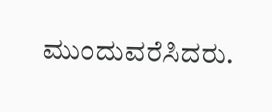ಮುಂದುವರೆಸಿದರು.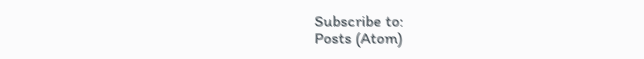Subscribe to:
Posts (Atom)